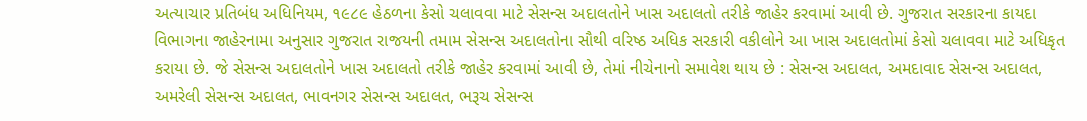અત્યાચાર પ્રતિબંધ અધિનિયમ, ૧૯૮૯ હેઠળના કેસો ચલાવવા માટે સેસન્સ અદાલતોને ખાસ અદાલતો તરીકે જાહેર કરવામાં આવી છે. ગુજરાત સરકારના કાયદા વિભાગના જાહેરનામા અનુસાર ગુજરાત રાજયની તમામ સેસન્સ અદાલતોના સૌથી વરિષ્ઠ અધિક સરકારી વકીલોને આ ખાસ અદાલતોમાં કેસો ચલાવવા માટે અધિકૃત કરાયા છે. જે સેસન્સ અદાલતોને ખાસ અદાલતો તરીકે જાહેર કરવામાં આવી છે, તેમાં નીચેનાનો સમાવેશ થાય છે : સેસન્સ અદાલત, અમદાવાદ સેસન્સ અદાલત, અમરેલી સેસન્સ અદાલત, ભાવનગર સેસન્સ અદાલત, ભરૂચ સેસન્સ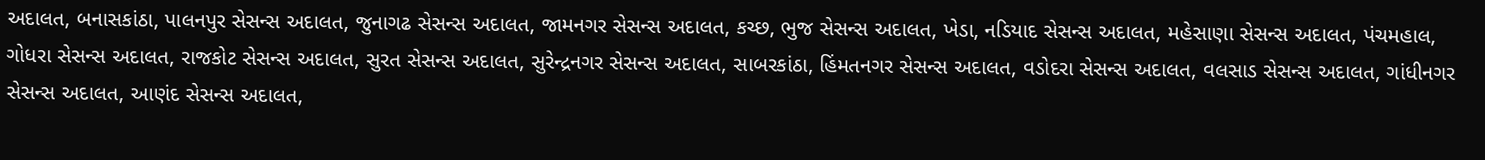અદાલત, બનાસકાંઠા, પાલનપુર સેસન્સ અદાલત, જુનાગઢ સેસન્સ અદાલત, જામનગર સેસન્સ અદાલત, કચ્છ, ભુજ સેસન્સ અદાલત, ખેડા, નડિયાદ સેસન્સ અદાલત, મહેસાણા સેસન્સ અદાલત, પંચમહાલ, ગોધરા સેસન્સ અદાલત, રાજકોટ સેસન્સ અદાલત, સુરત સેસન્સ અદાલત, સુરેન્દ્રનગર સેસન્સ અદાલત, સાબરકાંઠા, હિંમતનગર સેસન્સ અદાલત, વડોદરા સેસન્સ અદાલત, વલસાડ સેસન્સ અદાલત, ગાંધીનગર સેસન્સ અદાલત, આણંદ સેસન્સ અદાલત,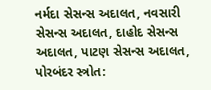નર્મદા સેસન્સ અદાલત, નવસારી સેસન્સ અદાલત, દાહોદ સેસન્સ અદાલત, પાટણ સેસન્સ અદાલત, પોરબંદર સ્ત્રોત: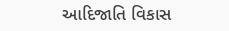આદિજાતિ વિકાસ